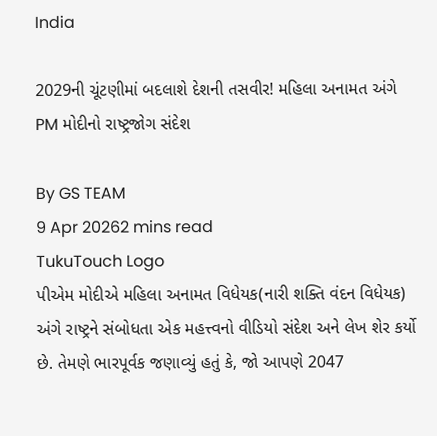India

2029ની ચૂંટણીમાં બદલાશે દેશની તસવીર! મહિલા અનામત અંગે PM મોદીનો રાષ્ટ્રજોગ સંદેશ

By GS TEAM
9 Apr 20262 mins read
TukuTouch Logo
પીએમ મોદીએ મહિલા અનામત વિધેયક(નારી શક્તિ વંદન વિધેયક) અંગે રાષ્ટ્રને સંબોધતા એક મહત્ત્વનો વીડિયો સંદેશ અને લેખ શેર કર્યો છે. તેમણે ભારપૂર્વક જણાવ્યું હતું કે, જો આપણે 2047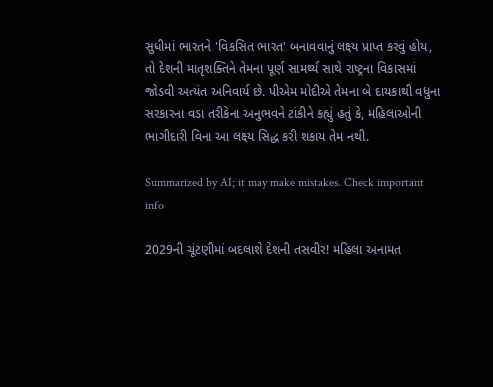સુધીમાં ભારતને 'વિકસિત ભારત' બનાવવાનું લક્ષ્ય પ્રાપ્ત કરવું હોય, તો દેશની માતૃશક્તિને તેમના પૂર્ણ સામર્થ્ય સાથે રાષ્ટ્રના વિકાસમાં જોડવી અત્યંત અનિવાર્ય છે. પીએમ મોદીએ તેમના બે દાયકાથી વધુના સરકારના વડા તરીકેના અનુભવને ટાંકીને કહ્યું હતું કે, મહિલાઓની ભાગીદારી વિના આ લક્ષ્ય સિદ્ધ કરી શકાય તેમ નથી.

Summarized by AI; it may make mistakes. Check important info

2029ની ચૂંટણીમાં બદલાશે દેશની તસવીર! મહિલા અનામત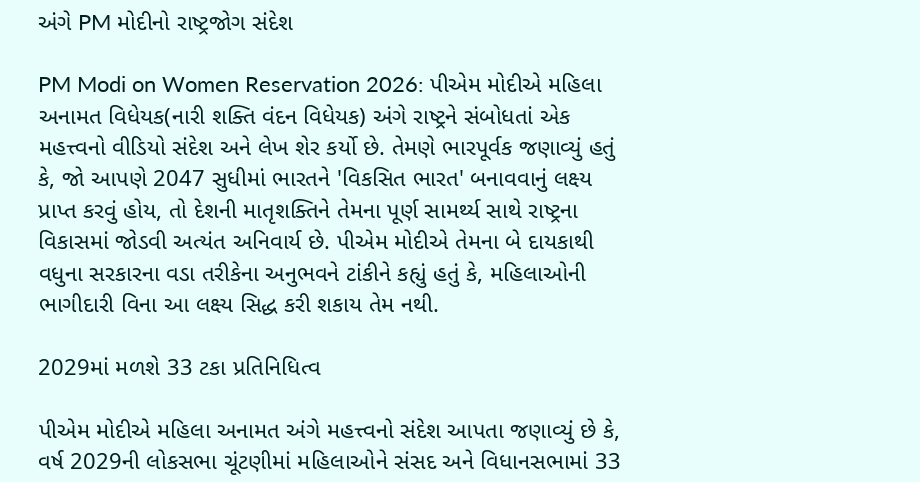અંગે PM મોદીનો રાષ્ટ્રજોગ સંદેશ

PM Modi on Women Reservation 2026: પીએમ મોદીએ મહિલા અનામત વિધેયક(નારી શક્તિ વંદન વિધેયક) અંગે રાષ્ટ્રને સંબોધતાં એક મહત્ત્વનો વીડિયો સંદેશ અને લેખ શેર કર્યો છે. તેમણે ભારપૂર્વક જણાવ્યું હતું કે, જો આપણે 2047 સુધીમાં ભારતને 'વિકસિત ભારત' બનાવવાનું લક્ષ્ય પ્રાપ્ત કરવું હોય, તો દેશની માતૃશક્તિને તેમના પૂર્ણ સામર્થ્ય સાથે રાષ્ટ્રના વિકાસમાં જોડવી અત્યંત અનિવાર્ય છે. પીએમ મોદીએ તેમના બે દાયકાથી વધુના સરકારના વડા તરીકેના અનુભવને ટાંકીને કહ્યું હતું કે, મહિલાઓની ભાગીદારી વિના આ લક્ષ્ય સિદ્ધ કરી શકાય તેમ નથી.

2029માં મળશે 33 ટકા પ્રતિનિધિત્વ

પીએમ મોદીએ મહિલા અનામત અંગે મહત્ત્વનો સંદેશ આપતા જણાવ્યું છે કે, વર્ષ 2029ની લોકસભા ચૂંટણીમાં મહિલાઓને સંસદ અને વિધાનસભામાં 33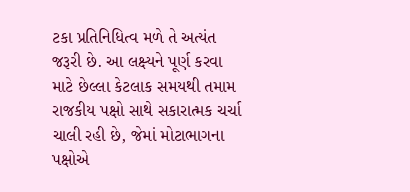ટકા પ્રતિનિધિત્વ મળે તે અત્યંત જરૂરી છે. આ લક્ષ્યને પૂર્ણ કરવા માટે છેલ્લા કેટલાક સમયથી તમામ રાજકીય પક્ષો સાથે સકારાત્મક ચર્ચા ચાલી રહી છે, જેમાં મોટાભાગના પક્ષોએ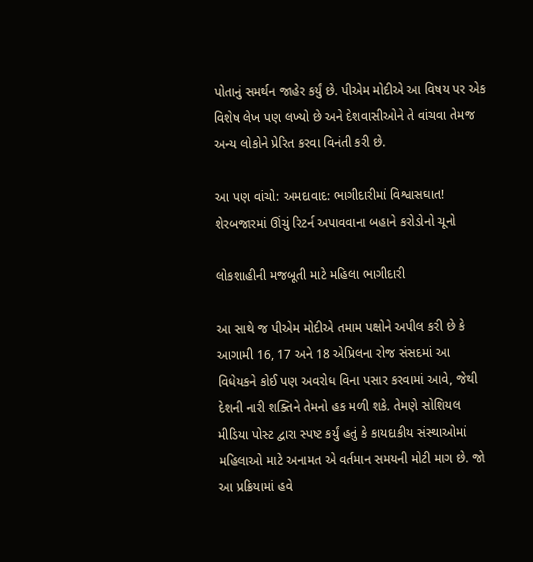પોતાનું સમર્થન જાહેર કર્યું છે. પીએમ મોદીએ આ વિષય પર એક વિશેષ લેખ પણ લખ્યો છે અને દેશવાસીઓને તે વાંચવા તેમજ અન્ય લોકોને પ્રેરિત કરવા વિનંતી કરી છે.

આ પણ વાંચો: અમદાવાદ: ભાગીદારીમાં વિશ્વાસઘાત! શેરબજારમાં ઊંચું રિટર્ન અપાવવાના બહાને કરોડોનો ચૂનો

લોકશાહીની મજબૂતી માટે મહિલા ભાગીદારી

આ સાથે જ પીએમ મોદીએ તમામ પક્ષોને અપીલ કરી છે કે આગામી 16, 17 અને 18 એપ્રિલના રોજ સંસદમાં આ વિધેયકને કોઈ પણ અવરોધ વિના પસાર કરવામાં આવે, જેથી દેશની નારી શક્તિને તેમનો હક મળી શકે. તેમણે સોશિયલ મીડિયા પોસ્ટ દ્વારા સ્પષ્ટ કર્યું હતું કે કાયદાકીય સંસ્થાઓમાં મહિલાઓ માટે અનામત એ વર્તમાન સમયની મોટી માગ છે. જો આ પ્રક્રિયામાં હવે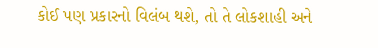કોઈ પણ પ્રકારનો વિલંબ થશે, તો તે લોકશાહી અને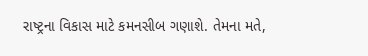રાષ્ટ્રના વિકાસ માટે કમનસીબ ગણાશે. તેમના મતે,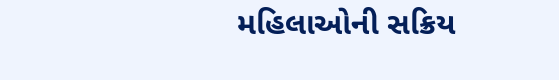મહિલાઓની સક્રિય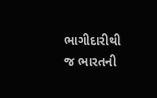ભાગીદારીથી જ ભારતની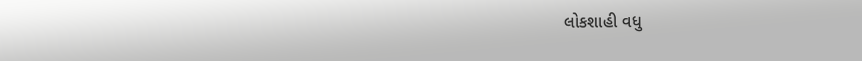લોકશાહી વધુ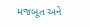મજબૂત અને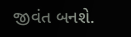જીવંત બનશે.